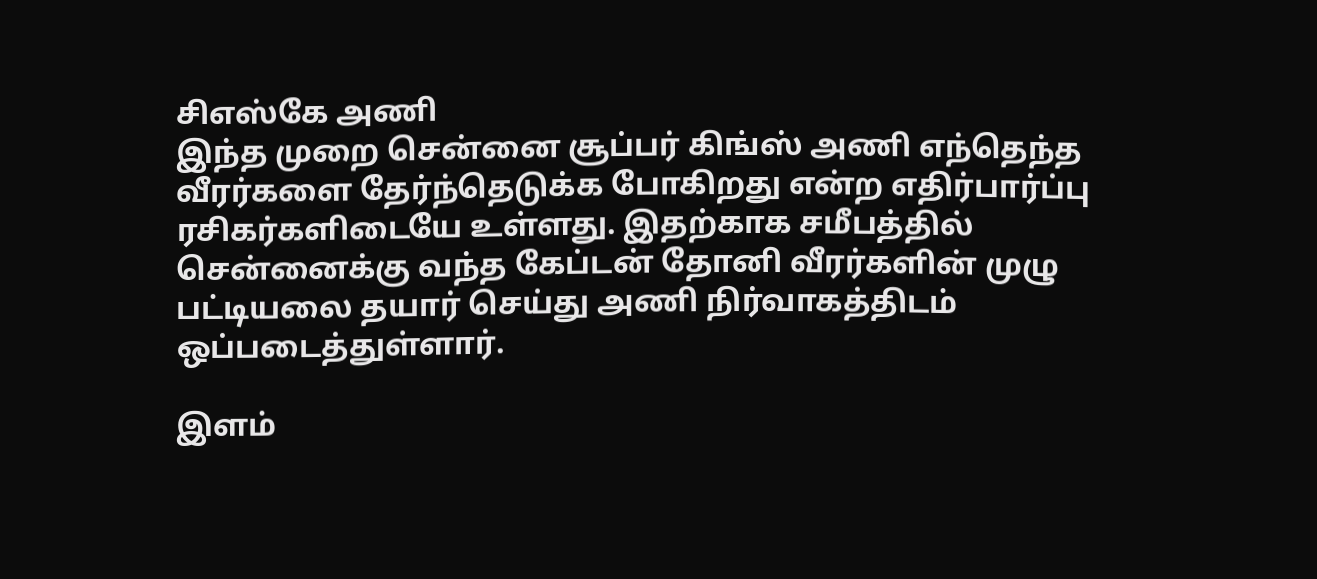சிஎஸ்கே அணி
இந்த முறை சென்னை சூப்பர் கிங்ஸ் அணி எந்தெந்த வீரர்களை தேர்ந்தெடுக்க போகிறது என்ற எதிர்பார்ப்பு ரசிகர்களிடையே உள்ளது. இதற்காக சமீபத்தில் சென்னைக்கு வந்த கேப்டன் தோனி வீரர்களின் முழு பட்டியலை தயார் செய்து அணி நிர்வாகத்திடம் ஒப்படைத்துள்ளார்.

இளம்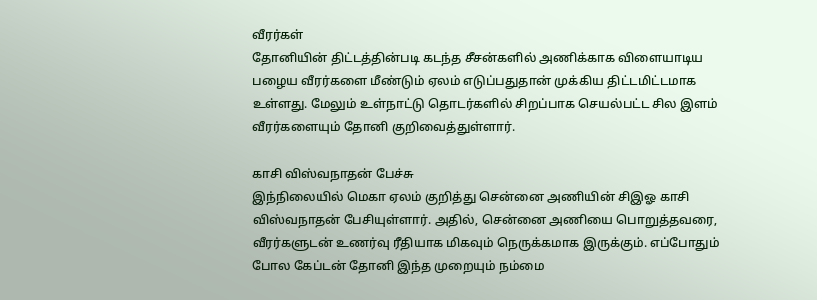வீரர்கள்
தோனியின் திட்டத்தின்படி கடந்த சீசன்களில் அணிக்காக விளையாடிய பழைய வீரர்களை மீண்டும் ஏலம் எடுப்பதுதான் முக்கிய திட்டமிட்டமாக உள்ளது. மேலும் உள்நாட்டு தொடர்களில் சிறப்பாக செயல்பட்ட சில இளம் வீரர்களையும் தோனி குறிவைத்துள்ளார்.

காசி விஸ்வநாதன் பேச்சு
இந்நிலையில் மெகா ஏலம் குறித்து சென்னை அணியின் சிஇஓ காசி விஸ்வநாதன் பேசியுள்ளார். அதில், சென்னை அணியை பொறுத்தவரை, வீரர்களுடன் உணர்வு ரீதியாக மிகவும் நெருக்கமாக இருக்கும். எப்போதும் போல கேப்டன் தோனி இந்த முறையும் நம்மை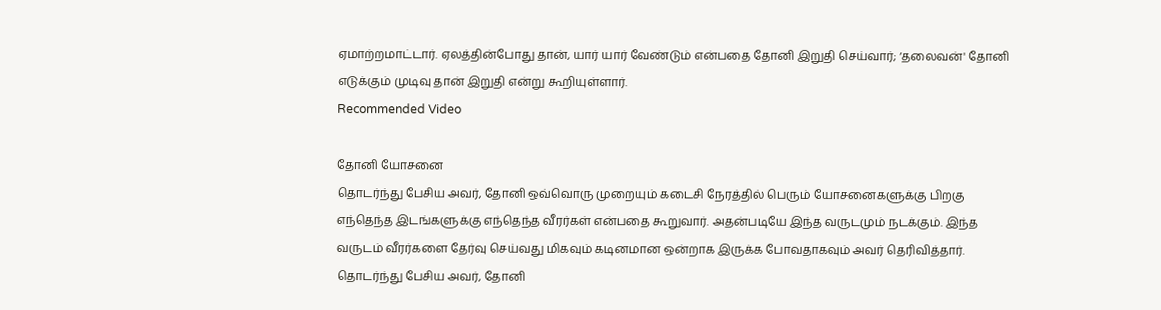ஏமாற்றமாட்டார். ஏலத்தின்போது தான், யார் யார் வேண்டும் என்பதை தோனி இறுதி செய்வார்; ‘தலைவன்' தோனி எடுக்கும் முடிவு தான் இறுதி என்று கூறியுள்ளார்.
Recommended Video

தோனி யோசனை
தொடர்ந்து பேசிய அவர், தோனி ஒவ்வொரு முறையும் கடைசி நேரத்தில் பெரும் யோசனைகளுக்கு பிறகு எந்தெந்த இடங்களுக்கு எந்தெந்த வீரர்கள் என்பதை கூறுவார். அதன்படியே இந்த வருடமும் நடக்கும். இந்த வருடம் வீரர்களை தேர்வு செய்வது மிகவும் கடினமான ஒன்றாக இருக்க போவதாகவும் அவர் தெரிவித்தார். தொடர்ந்து பேசிய அவர், தோனி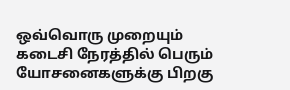ஒவ்வொரு முறையும் கடைசி நேரத்தில் பெரும் யோசனைகளுக்கு பிறகு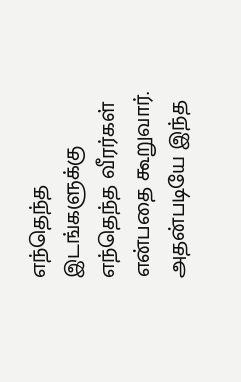எந்தெந்த இடங்களுக்கு எந்தெந்த வீரர்கள் என்பதை கூறுவார். அதன்படியே இந்த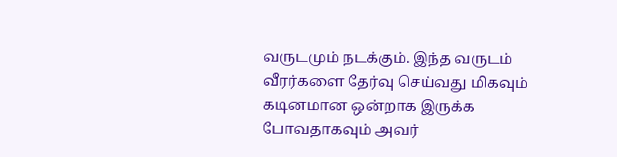வருடமும் நடக்கும். இந்த வருடம் வீரர்களை தேர்வு செய்வது மிகவும் கடினமான ஒன்றாக இருக்க போவதாகவும் அவர்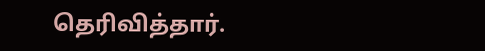தெரிவித்தார்.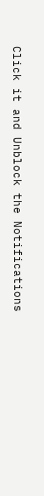Click it and Unblock the Notifications